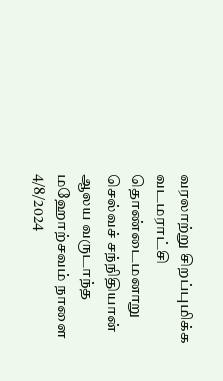வரலாற்று சிறப்புமிக்க வடமராட்சி  தொண்டைமனாறு செல்வச் சந்நிதியான்  ஆலய வருடாந்த மஹோற்சவம் நாளை  4/8/2024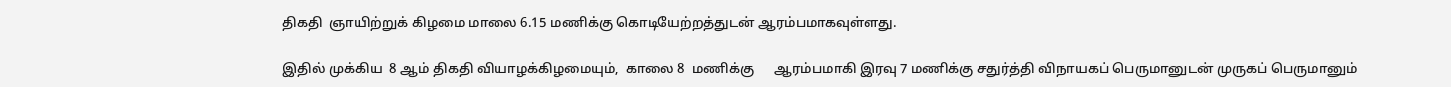திகதி  ஞாயிற்றுக் கிழமை மாலை 6.15 மணிக்கு கொடியேற்றத்துடன் ஆரம்பமாகவுள்ளது.

இதில் முக்கிய  8 ஆம் திகதி வியாழக்கிழமையும்,  காலை 8  மணிக்கு      ஆரம்பமாகி இரவு 7 மணிக்கு சதுர்த்தி விநாயகப் பெருமானுடன் முருகப் பெருமானும்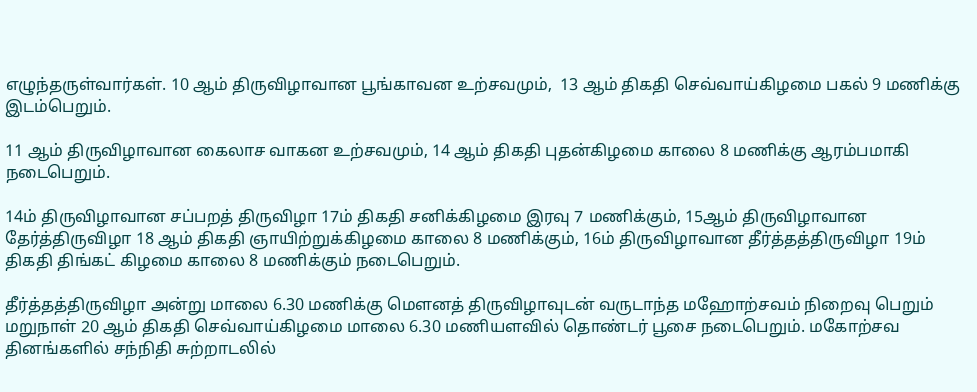எழுந்தருள்வார்கள். 10 ஆம் திருவிழாவான பூங்காவன உற்சவமும்,  13 ஆம் திகதி செவ்வாய்கிழமை பகல் 9 மணிக்கு இடம்பெறும்.

11 ஆம் திருவிழாவான கைலாச வாகன உற்சவமும், 14 ஆம் திகதி புதன்கிழமை காலை 8 மணிக்கு ஆரம்பமாகி நடைபெறும்.

14ம் திருவிழாவான சப்பறத் திருவிழா 17ம் திகதி சனிக்கிழமை இரவு 7 மணிக்கும், 15ஆம் திருவிழாவான தேர்த்திருவிழா 18 ஆம் திகதி ஞாயிற்றுக்கிழமை காலை 8 மணிக்கும், 16ம் திருவிழாவான தீர்த்தத்திருவிழா 19ம் திகதி திங்கட் கிழமை காலை 8 மணிக்கும் நடைபெறும்.

தீர்த்தத்திருவிழா அன்று மாலை 6.30 மணிக்கு மௌனத் திருவிழாவுடன் வருடாந்த மஹோற்சவம் நிறைவு பெறும் மறுநாள் 20 ஆம் திகதி செவ்வாய்கிழமை மாலை 6.30 மணியளவில் தொண்டர் பூசை நடைபெறும். மகோற்சவ தினங்களில் சந்நிதி சுற்றாடலில்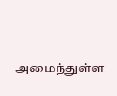அமைந்துள்ள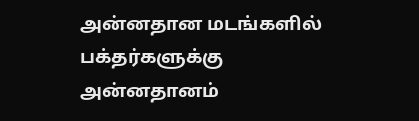அன்னதான மடங்களில் பக்தர்களுக்கு அன்னதானம்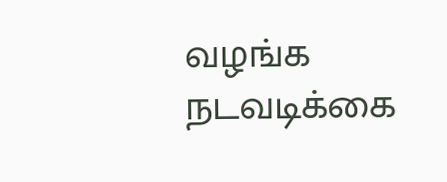வழங்க நடவடிக்கை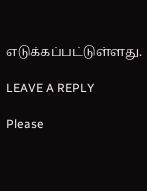எடுக்கப்பட்டுள்ளது.

LEAVE A REPLY

Please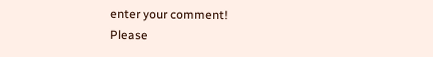enter your comment!
Please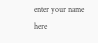enter your name here